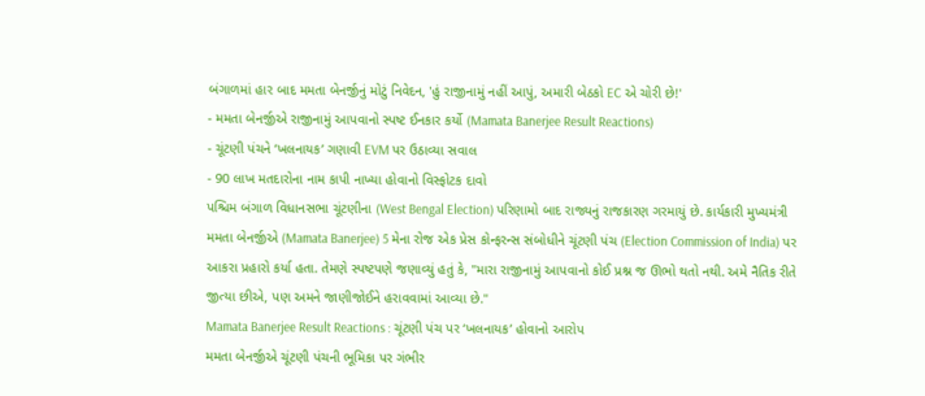બંગાળમાં હાર બાદ મમતા બેનર્જીનું મોટું નિવેદન, 'હું રાજીનામું નહીં આપું, અમારી બેઠકો EC એ ચોરી છે!'
- મમતા બેનર્જીએ રાજીનામું આપવાનો સ્પષ્ટ ઈનકાર કર્યો (Mamata Banerjee Result Reactions)
- ચૂંટણી પંચને ‘ખલનાયક’ ગણાવી EVM પર ઉઠાવ્યા સવાલ
- 90 લાખ મતદારોના નામ કાપી નાખ્યા હોવાનો વિસ્ફોટક દાવો
પશ્ચિમ બંગાળ વિધાનસભા ચૂંટણીના (West Bengal Election) પરિણામો બાદ રાજ્યનું રાજકારણ ગરમાયું છે. કાર્યકારી મુખ્યમંત્રી મમતા બેનર્જીએ (Mamata Banerjee) 5 મેના રોજ એક પ્રેસ કોન્ફરન્સ સંબોધીને ચૂંટણી પંચ (Election Commission of India) પર આકરા પ્રહારો કર્યા હતા. તેમણે સ્પષ્ટપણે જણાવ્યું હતું કે, "મારા રાજીનામું આપવાનો કોઈ પ્રશ્ન જ ઊભો થતો નથી. અમે નૈતિક રીતે જીત્યા છીએ, પણ અમને જાણીજોઈને હરાવવામાં આવ્યા છે."
Mamata Banerjee Result Reactions : ચૂંટણી પંચ પર ‘ખલનાયક’ હોવાનો આરોપ
મમતા બેનર્જીએ ચૂંટણી પંચની ભૂમિકા પર ગંભીર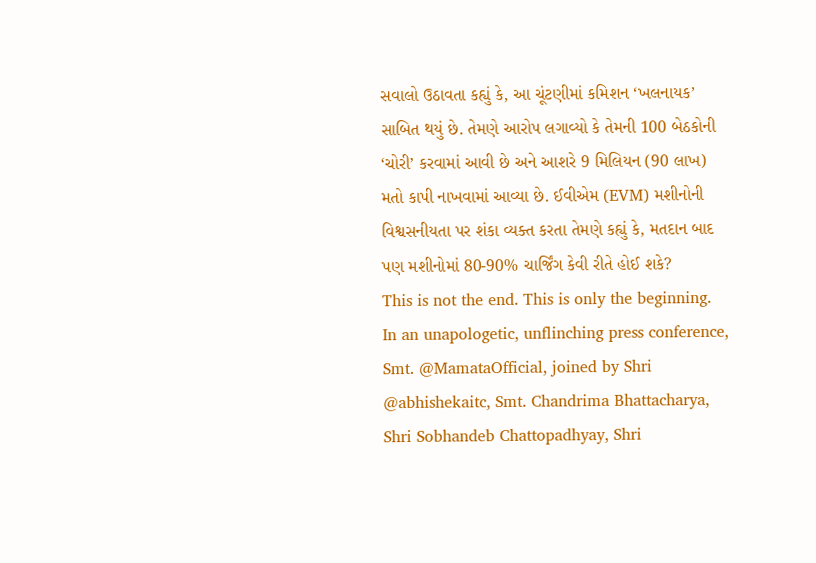સવાલો ઉઠાવતા કહ્યું કે, આ ચૂંટણીમાં કમિશન ‘ખલનાયક’ સાબિત થયું છે. તેમણે આરોપ લગાવ્યો કે તેમની 100 બેઠકોની ‘ચોરી’ કરવામાં આવી છે અને આશરે 9 મિલિયન (90 લાખ) મતો કાપી નાખવામાં આવ્યા છે. ઈવીએમ (EVM) મશીનોની વિશ્વસનીયતા પર શંકા વ્યક્ત કરતા તેમણે કહ્યું કે, મતદાન બાદ પણ મશીનોમાં 80-90% ચાર્જિંગ કેવી રીતે હોઈ શકે?
This is not the end. This is only the beginning.
In an unapologetic, unflinching press conference, Smt. @MamataOfficial, joined by Shri @abhishekaitc, Smt. Chandrima Bhattacharya, Shri Sobhandeb Chattopadhyay, Shri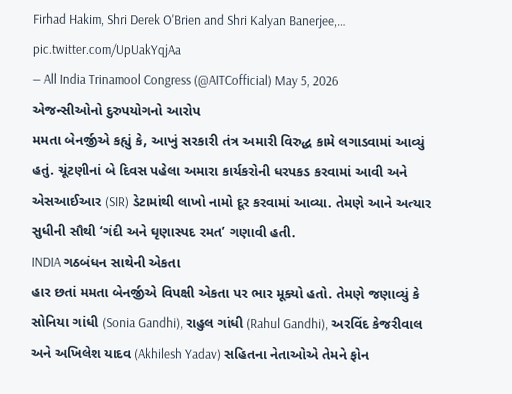Firhad Hakim, Shri Derek O'Brien and Shri Kalyan Banerjee,… pic.twitter.com/UpUakYqjAa
— All India Trinamool Congress (@AITCofficial) May 5, 2026
એજન્સીઓનો દુરુપયોગનો આરોપ
મમતા બેનર્જીએ કહ્યું કે, આખું સરકારી તંત્ર અમારી વિરુદ્ધ કામે લગાડવામાં આવ્યું હતું. ચૂંટણીનાં બે દિવસ પહેલા અમારા કાર્યકરોની ધરપકડ કરવામાં આવી અને એસઆઈઆર (SIR) ડેટામાંથી લાખો નામો દૂર કરવામાં આવ્યા. તેમણે આને અત્યાર સુધીની સૌથી ‘ગંદી અને ઘૃણાસ્પદ રમત’ ગણાવી હતી.
INDIA ગઠબંધન સાથેની એકતા
હાર છતાં મમતા બેનર્જીએ વિપક્ષી એકતા પર ભાર મૂક્યો હતો. તેમણે જણાવ્યું કે સોનિયા ગાંધી (Sonia Gandhi), રાહુલ ગાંધી (Rahul Gandhi), અરવિંદ કેજરીવાલ અને અખિલેશ યાદવ (Akhilesh Yadav) સહિતના નેતાઓએ તેમને ફોન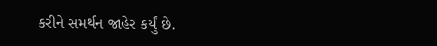કરીને સમર્થન જાહેર કર્યું છે.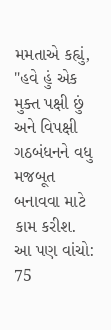મમતાએ કહ્યું, "હવે હું એક મુક્ત પક્ષી છું અને વિપક્ષી ગઠબંધનને વધુ મજબૂત બનાવવા માટે કામ કરીશ.
આ પણ વાંચો: 75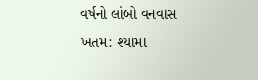વર્ષનો લાંબો વનવાસ ખતમ: શ્યામા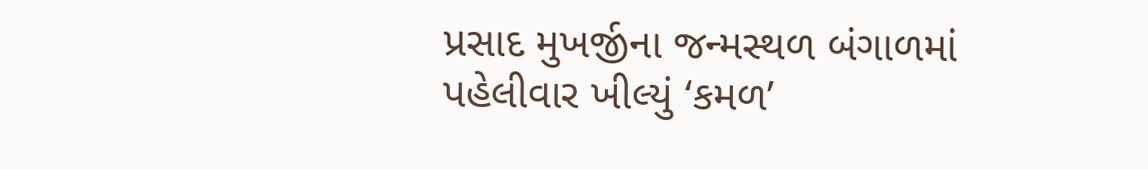પ્રસાદ મુખર્જીના જન્મસ્થળ બંગાળમાં પહેલીવાર ખીલ્યું ‘કમળ’